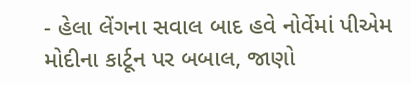- હેલા લેંગના સવાલ બાદ હવે નોર્વેમાં પીએમ મોદીના કાર્ટૂન પર બબાલ, જાણો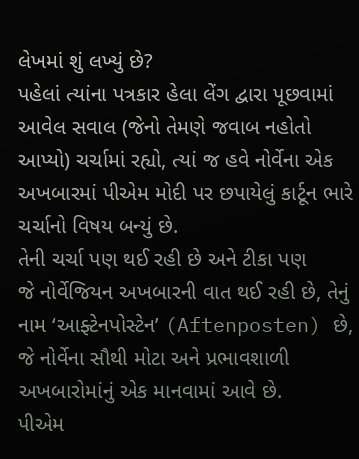લેખમાં શું લખ્યું છે?
પહેલાં ત્યાંના પત્રકાર હેલા લેંગ દ્વારા પૂછવામાં આવેલ સવાલ (જેનો તેમણે જવાબ નહોતો આપ્યો) ચર્ચામાં રહ્યો, ત્યાં જ હવે નોર્વેના એક અખબારમાં પીએમ મોદી પર છપાયેલું કાર્ટૂન ભારે ચર્ચાનો વિષય બન્યું છે.
તેની ચર્ચા પણ થઈ રહી છે અને ટીકા પણ
જે નોર્વેજિયન અખબારની વાત થઈ રહી છે, તેનું નામ ‘આફ્ટેનપોસ્ટેન’ (Aftenposten) છે, જે નોર્વેના સૌથી મોટા અને પ્રભાવશાળી અખબારોમાંનું એક માનવામાં આવે છે.
પીએમ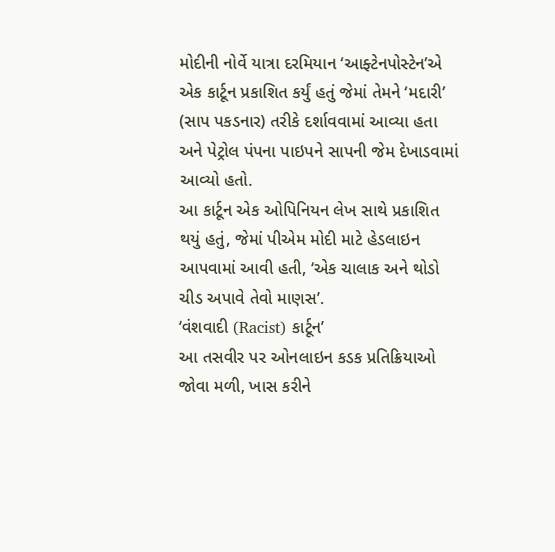મોદીની નોર્વે યાત્રા દરમિયાન ‘આફ્ટેનપોસ્ટેન’એ એક કાર્ટૂન પ્રકાશિત કર્યું હતું જેમાં તેમને ‘મદારી’ (સાપ પકડનાર) તરીકે દર્શાવવામાં આવ્યા હતા અને પેટ્રોલ પંપના પાઇપને સાપની જેમ દેખાડવામાં આવ્યો હતો.
આ કાર્ટૂન એક ઓપિનિયન લેખ સાથે પ્રકાશિત થયું હતું, જેમાં પીએમ મોદી માટે હેડલાઇન આપવામાં આવી હતી, ‘એક ચાલાક અને થોડો ચીડ અપાવે તેવો માણસ’.
‘વંશવાદી (Racist) કાર્ટૂન’
આ તસવીર પર ઓનલાઇન કડક પ્રતિક્રિયાઓ જોવા મળી, ખાસ કરીને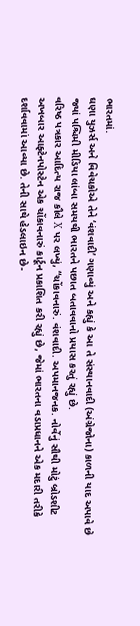ભારતમાં.
ઘણા યુઝર્સ અને વિવેચકોએ તેને ‘વંશવાદી’ ગણાવ્યું અને કહ્યું કે આ તે સંસ્થાનવાદી (અંગ્રેજોના) કાળની યાદ અપાવે છે જ્યાં પશ્ચિમી મીડિયા લાંબા સમયથી ભારતને પછાત બતાવવાનો પ્રયાસ કરતું રહ્યું છે.
વરિષ્ઠ પત્રકાર આદિત્ય રાજ કૌલે X પર લખ્યું, “ચોંકાવનારું. વંશવાદી. અપમાનજનક. નોર્વેનું સૌથી મોટું બ્રોડશીટ અખબાર આફ્ટેનપોસ્ટેન એક ચોંકાવનારું કાર્ટૂન પ્રકાશિત કરી રહ્યું છે, જેમાં ભારતના વડાપ્રધાનને એક મદારી તરીકે દર્શાવવામાં આવ્યા છે. તેની સાથે હેડલાઇન છે-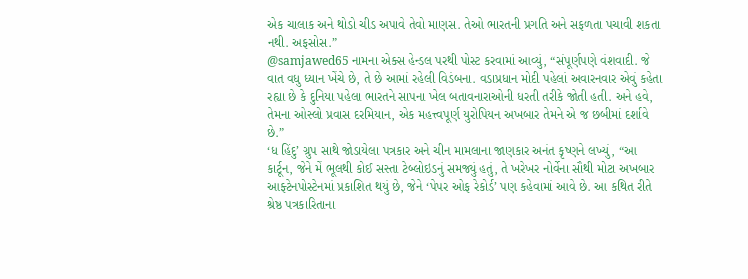એક ચાલાક અને થોડો ચીડ અપાવે તેવો માણસ. તેઓ ભારતની પ્રગતિ અને સફળતા પચાવી શકતા નથી. અફસોસ.”
@samjawed65 નામના એક્સ હેન્ડલ પરથી પોસ્ટ કરવામાં આવ્યું, “સંપૂર્ણપણે વંશવાદી. જે વાત વધુ ધ્યાન ખેંચે છે, તે છે આમાં રહેલી વિડંબના. વડાપ્રધાન મોદી પહેલાં અવારનવાર એવું કહેતા રહ્યા છે કે દુનિયા પહેલા ભારતને સાપના ખેલ બતાવનારાઓની ધરતી તરીકે જોતી હતી. અને હવે, તેમના ઓસ્લો પ્રવાસ દરમિયાન, એક મહત્ત્વપૂર્ણ યુરોપિયન અખબાર તેમને એ જ છબીમાં દર્શાવે છે.”
‘ધ હિંદુ’ ગ્રુપ સાથે જોડાયેલા પત્રકાર અને ચીન મામલાના જાણકાર અનંત કૃષ્ણને લખ્યું, “આ કાર્ટૂન, જેને મેં ભૂલથી કોઈ સસ્તા ટેબ્લોઇડનું સમજ્યું હતું, તે ખરેખર નોર્વેના સૌથી મોટા અખબાર આફ્ટેનપોસ્ટેનમાં પ્રકાશિત થયું છે, જેને ‘પેપર ઓફ રેકોર્ડ’ પણ કહેવામાં આવે છે. આ કથિત રીતે શ્રેષ્ઠ પત્રકારિતાના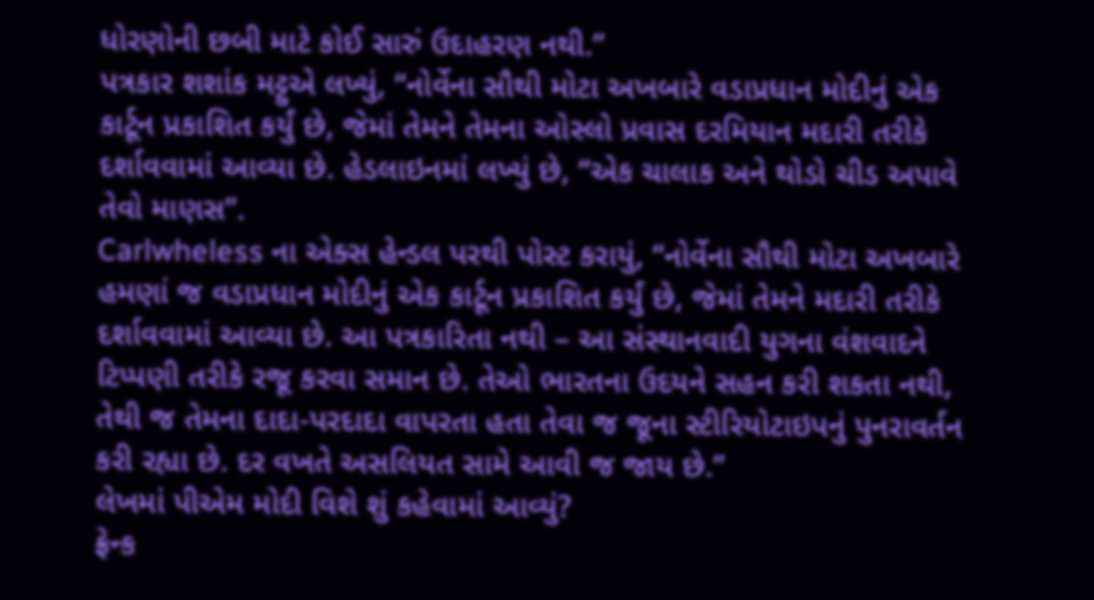ધોરણોની છબી માટે કોઈ સારું ઉદાહરણ નથી.”
પત્રકાર શશાંક મટ્ટુએ લખ્યું, “નોર્વેના સૌથી મોટા અખબારે વડાપ્રધાન મોદીનું એક કાર્ટૂન પ્રકાશિત કર્યું છે, જેમાં તેમને તેમના ઓસ્લો પ્રવાસ દરમિયાન મદારી તરીકે દર્શાવવામાં આવ્યા છે. હેડલાઇનમાં લખ્યું છે, “એક ચાલાક અને થોડો ચીડ અપાવે તેવો માણસ”.
Carlwheless ના એક્સ હેન્ડલ પરથી પોસ્ટ કરાયું, “નોર્વેના સૌથી મોટા અખબારે હમણાં જ વડાપ્રધાન મોદીનું એક કાર્ટૂન પ્રકાશિત કર્યું છે, જેમાં તેમને મદારી તરીકે દર્શાવવામાં આવ્યા છે. આ પત્રકારિતા નથી – આ સંસ્થાનવાદી યુગના વંશવાદને ટિપ્પણી તરીકે રજૂ કરવા સમાન છે. તેઓ ભારતના ઉદયને સહન કરી શકતા નથી, તેથી જ તેમના દાદા-પરદાદા વાપરતા હતા તેવા જ જૂના સ્ટીરિયોટાઇપનું પુનરાવર્તન કરી રહ્યા છે. દર વખતે અસલિયત સામે આવી જ જાય છે.”
લેખમાં પીએમ મોદી વિશે શું કહેવામાં આવ્યું?
ફ્રેન્ક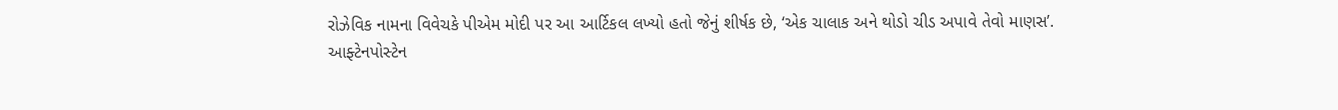રોઝેવિક નામના વિવેચકે પીએમ મોદી પર આ આર્ટિકલ લખ્યો હતો જેનું શીર્ષક છે, ‘એક ચાલાક અને થોડો ચીડ અપાવે તેવો માણસ’.
આફ્ટેનપોસ્ટેન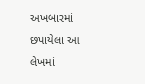અખબારમાં છપાયેલા આ લેખમાં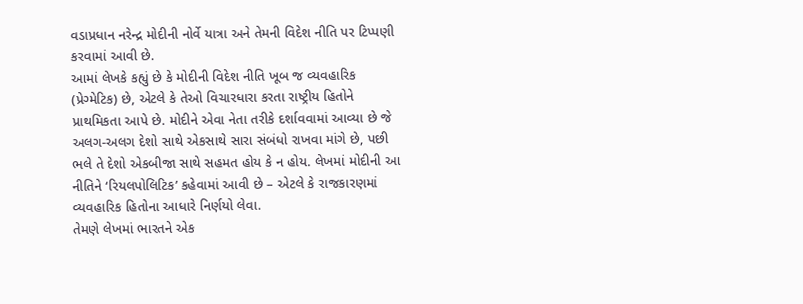વડાપ્રધાન નરેન્દ્ર મોદીની નોર્વે યાત્રા અને તેમની વિદેશ નીતિ પર ટિપ્પણી કરવામાં આવી છે.
આમાં લેખકે કહ્યું છે કે મોદીની વિદેશ નીતિ ખૂબ જ વ્યવહારિક (પ્રેગ્મેટિક) છે, એટલે કે તેઓ વિચારધારા કરતા રાષ્ટ્રીય હિતોને પ્રાથમિકતા આપે છે. મોદીને એવા નેતા તરીકે દર્શાવવામાં આવ્યા છે જે અલગ-અલગ દેશો સાથે એકસાથે સારા સંબંધો રાખવા માંગે છે, પછી ભલે તે દેશો એકબીજા સાથે સહમત હોય કે ન હોય. લેખમાં મોદીની આ નીતિને ‘રિયલપોલિટિક’ કહેવામાં આવી છે – એટલે કે રાજકારણમાં વ્યવહારિક હિતોના આધારે નિર્ણયો લેવા.
તેમણે લેખમાં ભારતને એક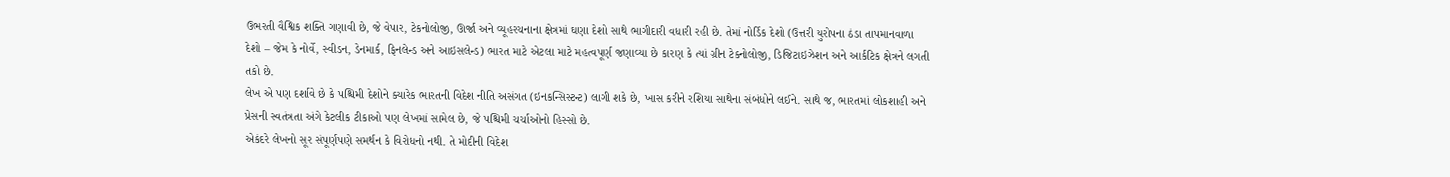ઉભરતી વૈશ્વિક શક્તિ ગણાવી છે, જે વેપાર, ટેકનોલોજી, ઊર્જા અને વ્યૂહરચનાના ક્ષેત્રમાં ઘણા દેશો સાથે ભાગીદારી વધારી રહી છે. તેમાં નોર્ડિક દેશો (ઉત્તરી યુરોપના ઠંડા તાપમાનવાળા દેશો – જેમ કે નોર્વે, સ્વીડન, ડેનમાર્ક, ફિનલેન્ડ અને આઇસલેન્ડ) ભારત માટે એટલા માટે મહત્વપૂર્ણ જણાવ્યા છે કારણ કે ત્યાં ગ્રીન ટેક્નોલોજી, ડિજિટાઇઝેશન અને આર્કટિક ક્ષેત્રને લગતી તકો છે.
લેખ એ પણ દર્શાવે છે કે પશ્ચિમી દેશોને ક્યારેક ભારતની વિદેશ નીતિ અસંગત (ઇનકન્સિસ્ટન્ટ) લાગી શકે છે, ખાસ કરીને રશિયા સાથેના સંબંધોને લઈને. સાથે જ, ભારતમાં લોકશાહી અને પ્રેસની સ્વતંત્રતા અંગે કેટલીક ટીકાઓ પણ લેખમાં સામેલ છે, જે પશ્ચિમી ચર્ચાઓનો હિસ્સો છે.
એકંદરે લેખનો સૂર સંપૂર્ણપણે સમર્થન કે વિરોધનો નથી. તે મોદીની વિદેશ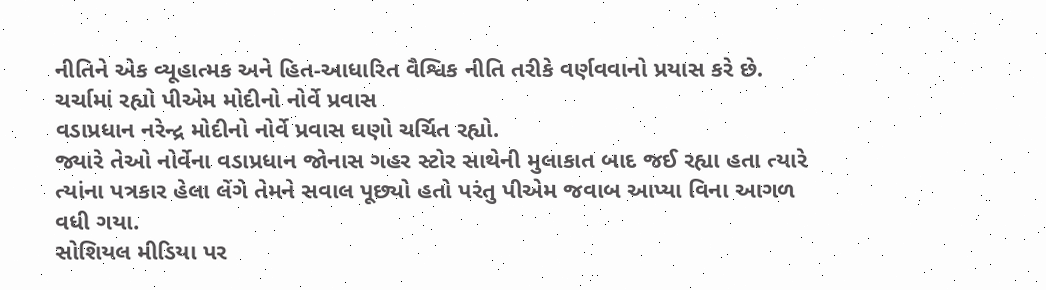નીતિને એક વ્યૂહાત્મક અને હિત-આધારિત વૈશ્વિક નીતિ તરીકે વર્ણવવાનો પ્રયાસ કરે છે.
ચર્ચામાં રહ્યો પીએમ મોદીનો નોર્વે પ્રવાસ
વડાપ્રધાન નરેન્દ્ર મોદીનો નોર્વે પ્રવાસ ઘણો ચર્ચિત રહ્યો.
જ્યારે તેઓ નોર્વેના વડાપ્રધાન જોનાસ ગહર સ્ટોર સાથેની મુલાકાત બાદ જઈ રહ્યા હતા ત્યારે ત્યાંના પત્રકાર હેલા લેંગે તેમને સવાલ પૂછ્યો હતો પરંતુ પીએમ જવાબ આપ્યા વિના આગળ વધી ગયા.
સોશિયલ મીડિયા પર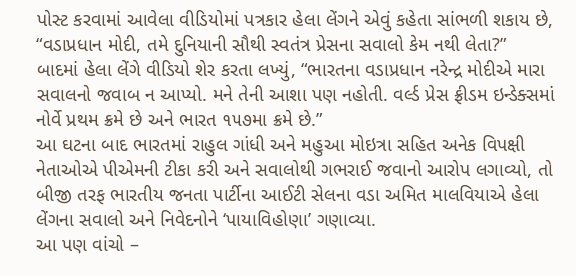પોસ્ટ કરવામાં આવેલા વીડિયોમાં પત્રકાર હેલા લેંગને એવું કહેતા સાંભળી શકાય છે, “વડાપ્રધાન મોદી, તમે દુનિયાની સૌથી સ્વતંત્ર પ્રેસના સવાલો કેમ નથી લેતા?”
બાદમાં હેલા લેંગે વીડિયો શેર કરતા લખ્યું, “ભારતના વડાપ્રધાન નરેન્દ્ર મોદીએ મારા સવાલનો જવાબ ન આપ્યો. મને તેની આશા પણ નહોતી. વર્લ્ડ પ્રેસ ફ્રીડમ ઇન્ડેક્સમાં નોર્વે પ્રથમ ક્રમે છે અને ભારત ૧૫૭મા ક્રમે છે.”
આ ઘટના બાદ ભારતમાં રાહુલ ગાંધી અને મહુઆ મોઇત્રા સહિત અનેક વિપક્ષી નેતાઓએ પીએમની ટીકા કરી અને સવાલોથી ગભરાઈ જવાનો આરોપ લગાવ્યો, તો બીજી તરફ ભારતીય જનતા પાર્ટીના આઈટી સેલના વડા અમિત માલવિયાએ હેલા લેંગના સવાલો અને નિવેદનોને ‘પાયાવિહોણા’ ગણાવ્યા.
આ પણ વાંચો –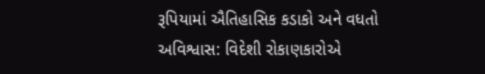રૂપિયામાં ઐતિહાસિક કડાકો અને વધતો અવિશ્વાસ: વિદેશી રોકાણકારોએ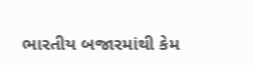ભારતીય બજારમાંથી કેમ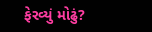ફેરવ્યું મોઢું?